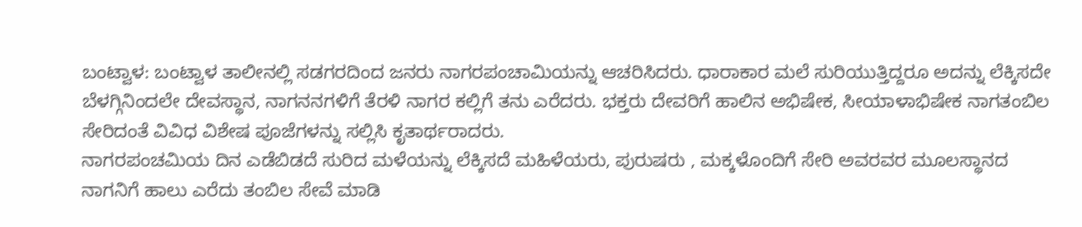ಬಂಟ್ವಾಳ: ಬಂಟ್ವಾಳ ತಾಲೀನಲ್ಲಿ ಸಡಗರದಿಂದ ಜನರು ನಾಗರಪಂಚಾಮಿಯನ್ನು ಆಚರಿಸಿದರು. ಧಾರಾಕಾರ ಮಲೆ ಸುರಿಯುತ್ತಿದ್ದರೂ ಅದನ್ನು ಲೆಕ್ಕಿಸದೇ ಬೆಳಗ್ಗಿನಿಂದಲೇ ದೇವಸ್ಥಾನ, ನಾಗನನಗಳಿಗೆ ತೆರಳಿ ನಾಗರ ಕಲ್ಲಿಗೆ ತನು ಎರೆದರು. ಭಕ್ತರು ದೇವರಿಗೆ ಹಾಲಿನ ಅಭಿಷೇಕ, ಸೀಯಾಳಾಭಿಷೇಕ ನಾಗತಂಬಿಲ ಸೇರಿದಂತೆ ವಿವಿಧ ವಿಶೇಷ ಪೂಜೆಗಳನ್ನು ಸಲ್ಲಿಸಿ ಕೃತಾರ್ಥರಾದರು.
ನಾಗರಪಂಚಮಿಯ ದಿನ ಎಡೆಬಿಡದೆ ಸುರಿದ ಮಳೆಯನ್ನು ಲೆಕ್ಕಿಸದೆ ಮಹಿಳೆಯರು, ಪುರುಷರು , ಮಕ್ಕಳೊಂದಿಗೆ ಸೇರಿ ಅವರವರ ಮೂಲಸ್ಥಾನದ ನಾಗನಿಗೆ ಹಾಲು ಎರೆದು ತಂಬಿಲ ಸೇವೆ ಮಾಡಿ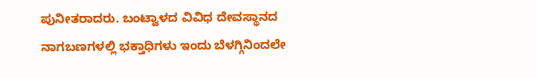ಪುನೀತರಾದರು. ಬಂಟ್ವಾಳದ ವಿವಿಧ ದೇವಸ್ಥಾನದ ನಾಗಬಣಗಳಲ್ಲಿ ಭಕ್ತಾಧಿಗಳು ಇಂದು ಬೆಳಗ್ಗಿನಿಂದಲೇ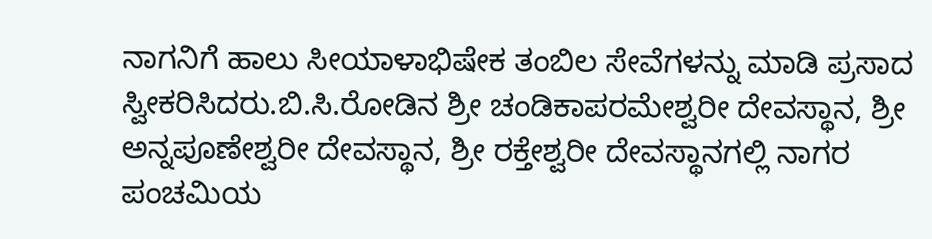ನಾಗನಿಗೆ ಹಾಲು ಸೀಯಾಳಾಭಿಷೇಕ ತಂಬಿಲ ಸೇವೆಗಳನ್ನು ಮಾಡಿ ಪ್ರಸಾದ ಸ್ವೀಕರಿಸಿದರು.ಬಿ.ಸಿ.ರೋಡಿನ ಶ್ರೀ ಚಂಡಿಕಾಪರಮೇಶ್ವರೀ ದೇವಸ್ಥಾನ, ಶ್ರೀ ಅನ್ನಪೂಣೇಶ್ವರೀ ದೇವಸ್ಥಾನ, ಶ್ರೀ ರಕ್ತೇಶ್ವರೀ ದೇವಸ್ಥಾನಗಲ್ಲಿ ನಾಗರ ಪಂಚಮಿಯ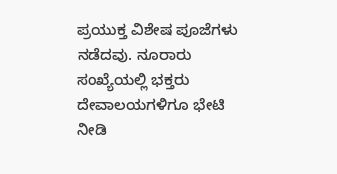ಪ್ರಯುಕ್ತ ವಿಶೇಷ ಪೂಜೆಗಳು ನಡೆದವು. ನೂರಾರು ಸಂಖ್ಯೆಯಲ್ಲಿ ಭಕ್ತರು ದೇವಾಲಯಗಳಿಗೂ ಭೇಟಿ ನೀಡಿ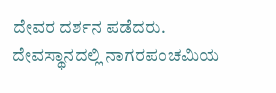ದೇವರ ದರ್ಶನ ಪಡೆದರು. ದೇವಸ್ಥಾನದಲ್ಲಿ ನಾಗರಪಂಚಮಿಯ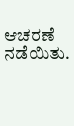ಆಚರಣೆ ನಡೆಯಿತು.